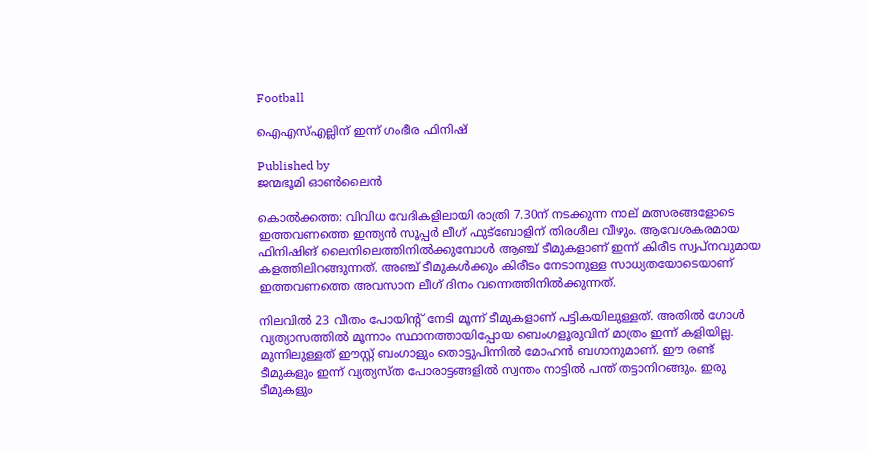Football

ഐഎസ്എല്ലിന് ഇന്ന് ഗംഭീര ഫിനിഷ്

Published by
ജന്മഭൂമി ഓണ്‍ലൈന്‍

കൊല്‍ക്കത്ത: വിവിധ വേദികളിലായി രാത്രി 7.30ന് നടക്കുന്ന നാല് മത്സരങ്ങളോടെ ഇത്തവണത്തെ ഇന്ത്യന്‍ സൂപ്പര്‍ ലീഗ് ഫുട്‌ബോളിന് തിരശീല വീഴും. ആവേശകരമായ ഫിനിഷിങ് ലൈനിലെത്തിനില്‍ക്കുമ്പോള്‍ ആഞ്ച് ടീമുകളാണ് ഇന്ന് കിരീട സ്വപ്‌നവുമായ കളത്തിലിറങ്ങുന്നത്. അഞ്ച് ടീമുകള്‍ക്കും കിരീടം നേടാനുള്ള സാധ്യതയോടെയാണ് ഇത്തവണത്തെ അവസാന ലീഗ് ദിനം വന്നെത്തിനില്‍ക്കുന്നത്.

നിലവില്‍ 23 വീതം പോയിന്റ് നേടി മൂന്ന് ടീമുകളാണ് പട്ടികയിലുള്ളത്. അതില്‍ ഗോള്‍ വ്യത്യാസത്തില്‍ മൂന്നാം സ്ഥാനത്തായിപ്പോയ ബെംഗളൂരുവിന് മാത്രം ഇന്ന് കളിയില്ല. മുന്നിലുള്ളത് ഈസ്റ്റ് ബംഗാളും തൊട്ടുപിന്നില്‍ മോഹന്‍ ബഗാനുമാണ്. ഈ രണ്ട് ടീമുകളും ഇന്ന് വ്യത്യസ്ത പോരാട്ടങ്ങളില്‍ സ്വന്തം നാട്ടില്‍ പന്ത് തട്ടാനിറങ്ങും. ഇരു ടീമുകളും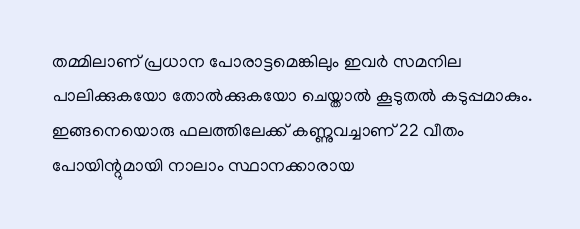തമ്മിലാണ് പ്രധാന പോരാട്ടമെങ്കിലും ഇവര്‍ സമനില പാലിക്കുകയോ തോല്‍ക്കുകയോ ചെയ്താല്‍ കൂടുതല്‍ കടുപ്പമാകും. ഇങ്ങനെയൊരു ഫലത്തിലേക്ക് കണ്ണുവച്ചാണ് 22 വീതം പോയിന്റുമായി നാലാം സ്ഥാനക്കാരായ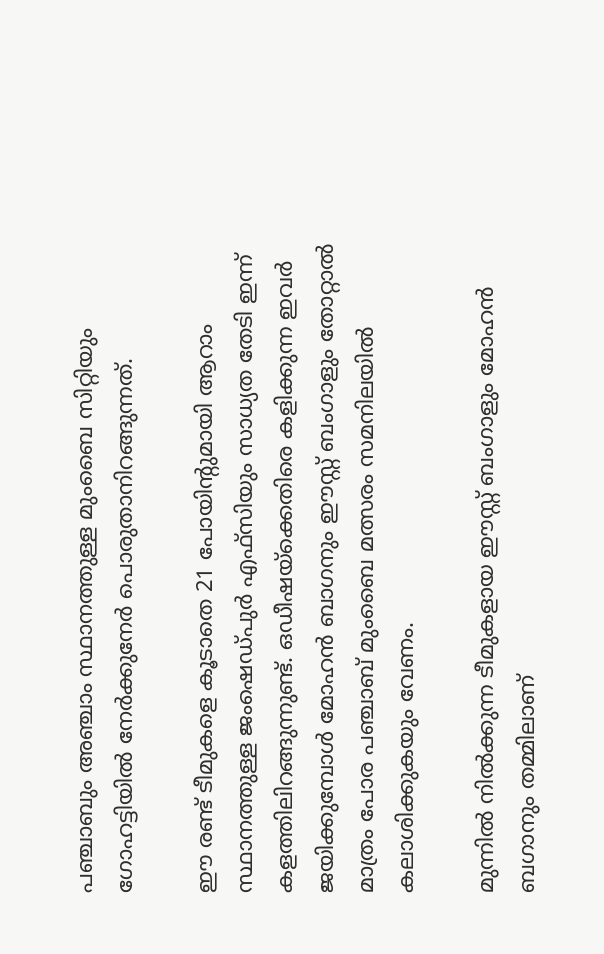പഞ്ചാബും അഞ്ചാം സ്ഥാനത്തുള്ള മുംബൈ സിറ്റിയും ഗോഹട്ടിയില്‍ നേര്‍ക്കുനേര്‍ പൊരുതാനിറങ്ങുന്നത്.

ഈ രണ്ട് ടീമുകളെ കൂടാതെ 21 പോയിന്റുമായി ആറാം സ്ഥാനത്തുള്ള ജംഷെഡ്പുര്‍ എഫ്‌സിയും സാധ്യത തേടി ഇന്ന് കളത്തിലിറങ്ങുന്നുണ്ട്. ഒഡീഷയ്‌ക്കെതിരെ കളിക്കുന്ന ഇവര്‍ ജയിക്കുമ്പോള്‍ മോഹന്‍ ബാഗനും ഈസ്റ്റ് ബംഗാളും തോറ്റാല്‍ മാത്രം പോര പഞ്ചാബ് മുംബൈ മത്സരം സമനിലയില്‍ കലാശിക്കുകയും വേണം.

മുന്നില്‍ നില്‍ക്കുന്ന ടീമുകളായ ഈസ്റ്റ് ബംഗാളും മോഹന്‍ ബഗാനും തമ്മിലാണ്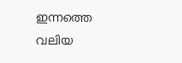ഇന്നത്തെ വലിയ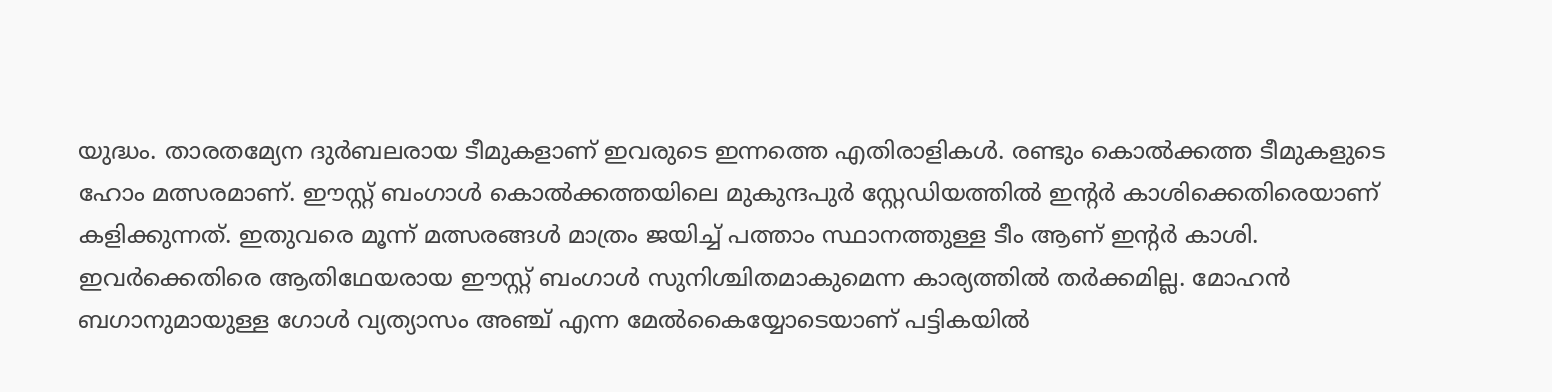യുദ്ധം. താരതമ്യേന ദുര്‍ബലരായ ടീമുകളാണ് ഇവരുടെ ഇന്നത്തെ എതിരാളികള്‍. രണ്ടും കൊല്‍ക്കത്ത ടീമുകളുടെ ഹോം മത്സരമാണ്. ഈസ്റ്റ് ബംഗാള്‍ കൊല്‍ക്കത്തയിലെ മുകുന്ദപുര്‍ സ്റ്റേഡിയത്തില്‍ ഇന്റര്‍ കാശിക്കെതിരെയാണ് കളിക്കുന്നത്. ഇതുവരെ മൂന്ന് മത്സരങ്ങള്‍ മാത്രം ജയിച്ച് പത്താം സ്ഥാനത്തുള്ള ടീം ആണ് ഇന്റര്‍ കാശി. ഇവര്‍ക്കെതിരെ ആതിഥേയരായ ഈസ്റ്റ് ബംഗാള്‍ സുനിശ്ചിതമാകുമെന്ന കാര്യത്തില്‍ തര്‍ക്കമില്ല. മോഹന്‍ ബഗാനുമായുള്ള ഗോള്‍ വ്യത്യാസം അഞ്ച് എന്ന മേല്‍കൈയ്യോടെയാണ് പട്ടികയില്‍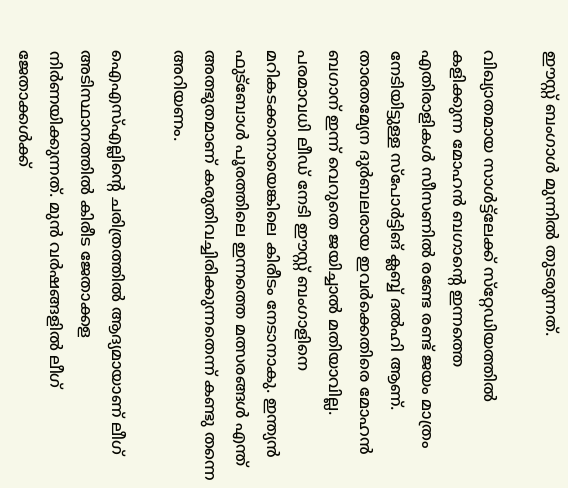ഈസ്റ്റ് ബംഗാള്‍ മുന്നില്‍ തുടരുന്നത്.

വിഖ്യാതമായ സാള്‍ട്ട്‌ലേക്ക് സ്‌റ്റേഡിയത്തില്‍ കളിക്കുന്ന മോഹന്‍ ബഗാന്റെ ഇന്നത്തെ എതിരാളികള്‍ സീസണില്‍ രണ്ടേ രണ്ട് ജയം മാത്രം നേടിയിട്ടുള്ള സ്‌പോര്‍ട്ടിങ് ക്ലബ്ബ് ദല്‍ഹി ആണ്. താരതമ്യേന ദുര്‍ബലരായ ഇവര്‍ക്കെതിരെ മോഹന്‍ ബഗാന് ഇന്ന് വെറുതെ ജയിച്ചാല്‍ മതിയാവില്ല. പരമാവധി ലീഡ് നേടി ഈസ്റ്റ് ബംഗാളിനെ മറികടക്കാനായെങ്കിലെ കിരീടം നേടാനാകു. ഇന്ത്യന്‍ ഫുട്‌ബോള്‍ പൂരത്തിലെ ഇന്നത്തെ മത്സരങ്ങള്‍ എന്ത് അത്ഭുതമാണ് കരുതിവച്ചിരിക്കുന്നതെന്ന് കണ്ടു തന്നെ അറിയണം.

ഐഎസ്എല്ലിന്റെ ചരിത്രത്തില്‍ ആദ്യമായാണ് ലീഗ് അടിസ്ഥാനത്തില്‍ കിരീട ജേതാക്കള നിര്‍ണയിക്കുന്നത്. മുന്‍ വര്‍ഷങ്ങളില്‍ ലീഗ് ജേതാക്കള്‍ക്ക്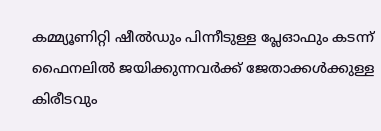കമ്മ്യൂണിറ്റി ഷീല്‍ഡും പിന്നീടുള്ള പ്ലേഓഫും കടന്ന് ഫൈനലില്‍ ജയിക്കുന്നവര്‍ക്ക് ജേതാക്കള്‍ക്കുള്ള കിരീടവും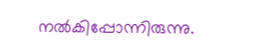നല്‍കിപ്പോന്നിരുന്നു.